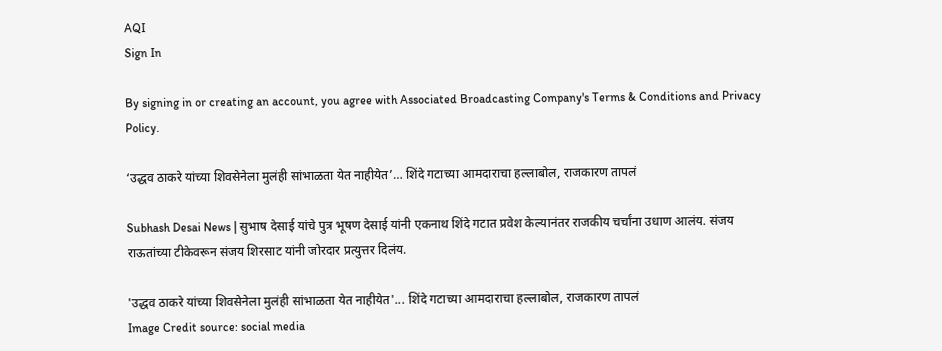AQI
Sign In

By signing in or creating an account, you agree with Associated Broadcasting Company's Terms & Conditions and Privacy Policy.

‘उद्धव ठाकरे यांच्या शिवसेनेला मुलंही सांभाळता येत नाहीयेत’… शिंदे गटाच्या आमदाराचा हल्लाबोल, राजकारण तापलं

Subhash Desai News | सुभाष देसाई यांचे पुत्र भूषण देसाई यांनी एकनाथ शिंदे गटात प्रवेश केल्यानंतर राजकीय चर्चांना उधाण आलंय. संजय राऊतांच्या टीकेवरून संजय शिरसाट यांनी जोरदार प्रत्युत्तर दिलंय.

'उद्धव ठाकरे यांच्या शिवसेनेला मुलंही सांभाळता येत नाहीयेत'... शिंदे गटाच्या आमदाराचा हल्लाबोल, राजकारण तापलं
Image Credit source: social media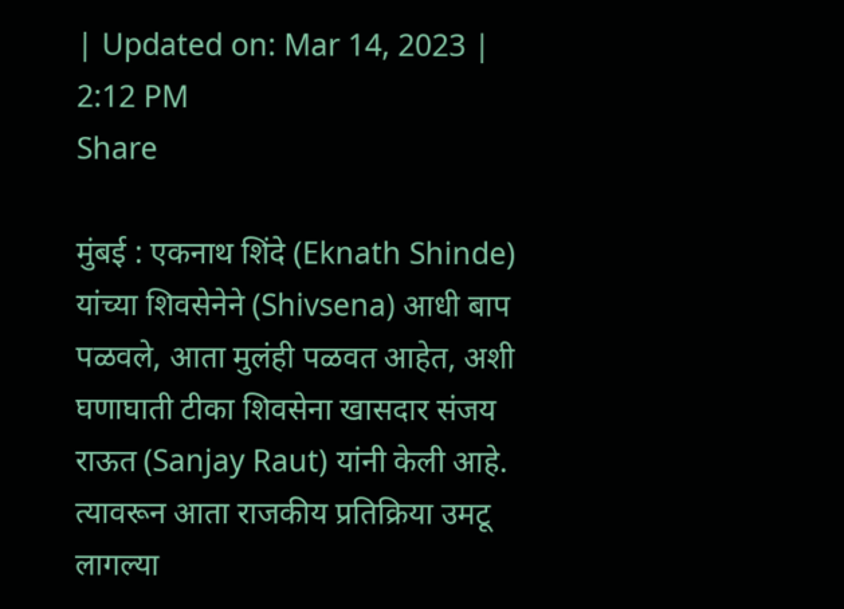| Updated on: Mar 14, 2023 | 2:12 PM
Share

मुंबई : एकनाथ शिंदे (Eknath Shinde) यांच्या शिवसेनेने (Shivsena) आधी बाप पळवले, आता मुलंही पळवत आहेत, अशी घणाघाती टीका शिवसेना खासदार संजय राऊत (Sanjay Raut) यांनी केली आहे. त्यावरून आता राजकीय प्रतिक्रिया उमटू लागल्या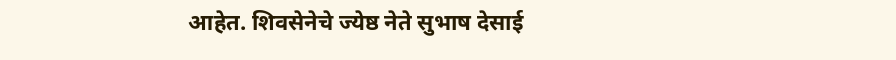आहेत. शिवसेनेचे ज्येष्ठ नेते सुभाष देसाई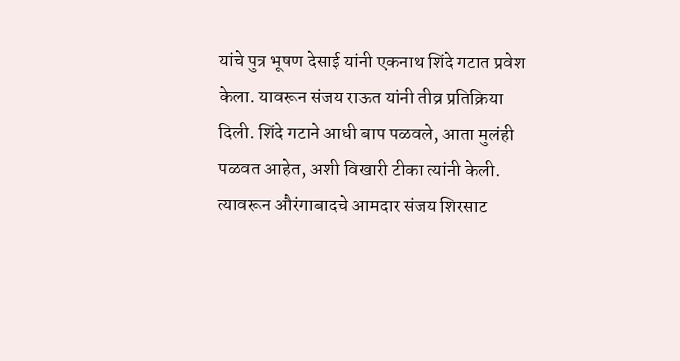यांचे पुत्र भूषण देसाई यांनी एकनाथ शिंदे गटात प्रवेश केला. यावरून संजय राऊत यांनी तीव्र प्रतिक्रिया दिली. शिंदे गटाने आधी बाप पळवले, आता मुलंही पळवत आहेत, अशी विखारी टीका त्यांनी केली. त्यावरून औरंगाबादचे आमदार संजय शिरसाट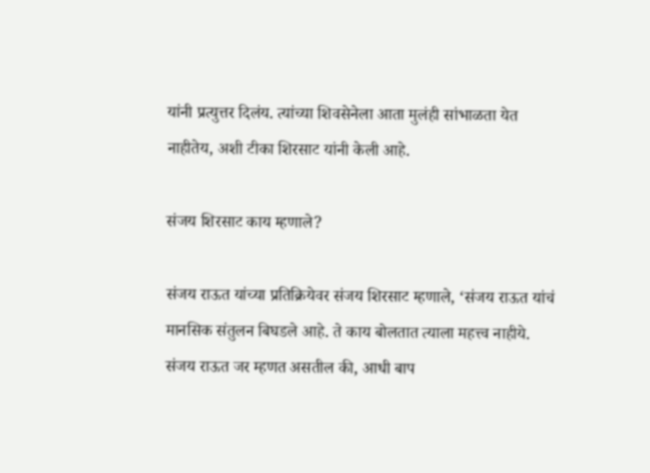यांनी प्रत्युत्तर दिलंय. त्यांच्या शिवसेनेला आता मुलंही सांभाळता येत नाहीतेय, अशी टीका शिरसाट यांनी केली आहे.

संजय शिरसाट काय म्हणाले?

संजय राऊत यांच्या प्रतिक्रियेवर संजय शिरसाट म्हणाले, ‘संजय राऊत यांचं मानसिक संतुलन बिघडले आहे. ते काय बोलतात त्याला महत्त्व नाहीये. संजय राऊत जर म्हणत असतील की, आधी बाप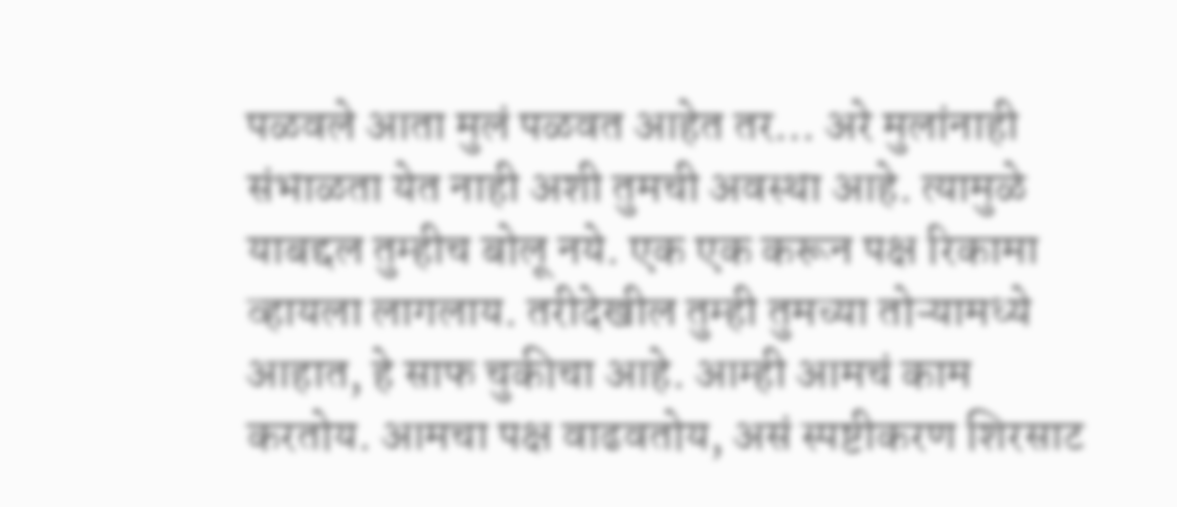पळवले आता मुलं पळवत आहेत तर… अरे मुलांनाही संभाळता येत नाही अशी तुमची अवस्था आहे. त्यामुळे याबद्दल तुम्हीच बोलू नये. एक एक करून पक्ष रिकामा व्हायला लागलाय. तरीदेखील तुम्ही तुमच्या तोऱ्यामध्ये आहात, हे साफ चुकीचा आहे. आम्ही आमचं काम करतोय. आमचा पक्ष वाढवतोय, असं स्पष्टीकरण शिरसाट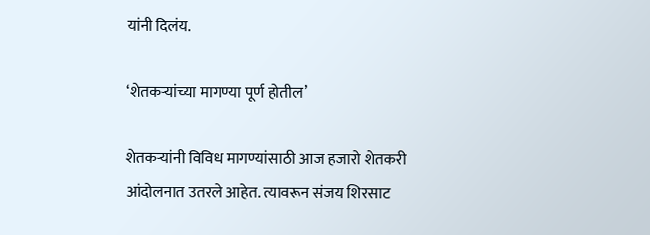यांनी दिलंय.

‘शेतकऱ्यांच्या मागण्या पूर्ण होतील’

शेतकऱ्यांनी विविध मागण्यांसाठी आज हजारो शेतकरी आंदोलनात उतरले आहेत. त्यावरून संजय शिरसाट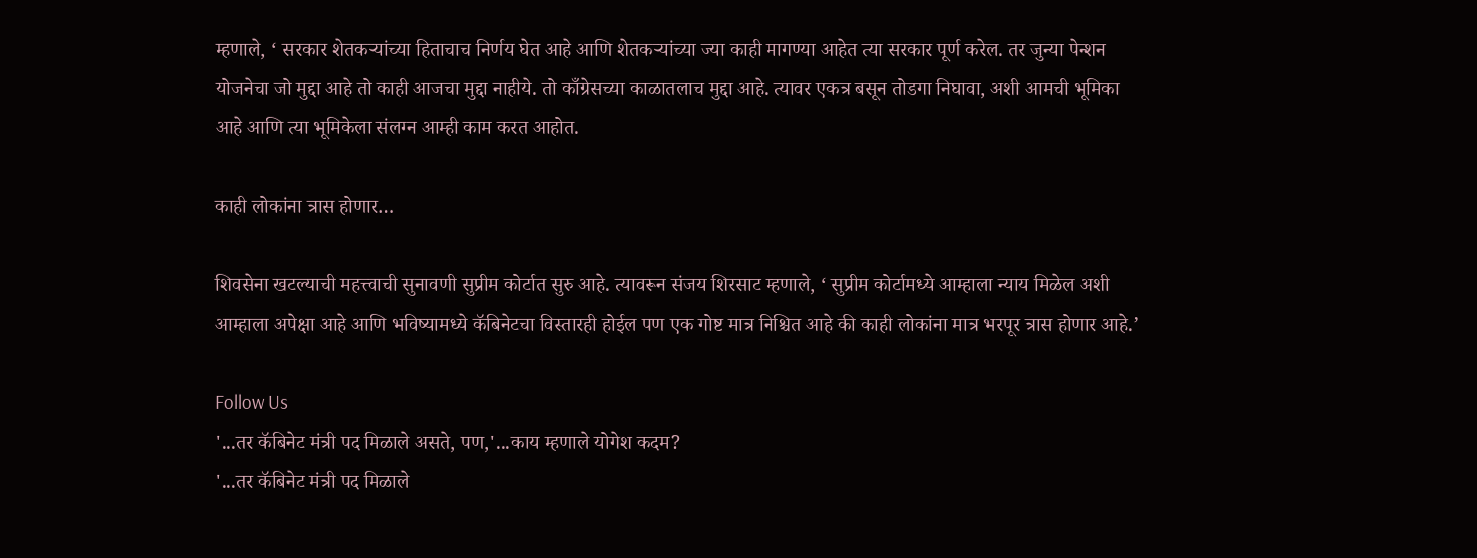म्हणाले, ‘ सरकार शेतकऱ्यांच्या हिताचाच निर्णय घेत आहे आणि शेतकऱ्यांच्या ज्या काही मागण्या आहेत त्या सरकार पूर्ण करेल. तर जुन्या पेन्शन योजनेचा जो मुद्दा आहे तो काही आजचा मुद्दा नाहीये. तो काँग्रेसच्या काळातलाच मुद्दा आहे. त्यावर एकत्र बसून तोडगा निघावा, अशी आमची भूमिका आहे आणि त्या भूमिकेला संलग्न आम्ही काम करत आहोत.

काही लोकांना त्रास होणार…

शिवसेना खटल्याची महत्त्वाची सुनावणी सुप्रीम कोर्टात सुरु आहे. त्यावरून संजय शिरसाट म्हणाले, ‘ सुप्रीम कोर्टामध्ये आम्हाला न्याय मिळेल अशी आम्हाला अपेक्षा आहे आणि भविष्यामध्ये कॅबिनेटचा विस्तारही होईल पण एक गोष्ट मात्र निश्चित आहे की काही लोकांना मात्र भरपूर त्रास होणार आहे.’

Follow Us
'...तर कॅबिनेट मंत्री पद मिळाले असते, पण,'...काय म्हणाले योगेश कदम?
'...तर कॅबिनेट मंत्री पद मिळाले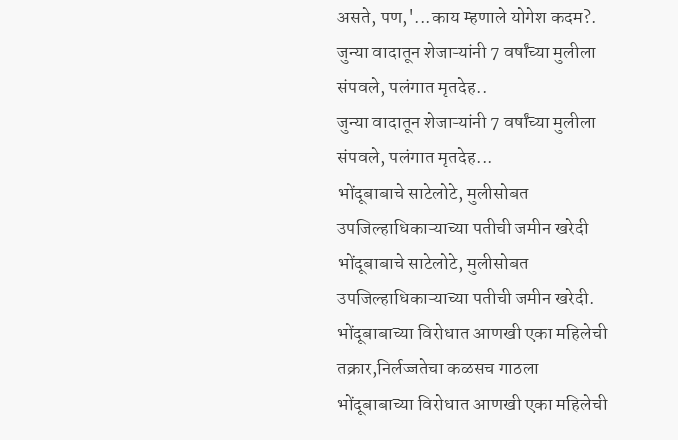असते, पण,'...काय म्हणाले योगेश कदम?.
जुन्या वादातून शेजाऱ्यांनी 7 वर्षांच्या मुलीला संपवले, पलंगात मृतदेह..
जुन्या वादातून शेजाऱ्यांनी 7 वर्षांच्या मुलीला संपवले, पलंगात मृतदेह...
भोंदूबाबाचे साटेलोटे, मुलीसोबत उपजिल्हाधिकाऱ्याच्या पतीची जमीन खरेदी
भोंदूबाबाचे साटेलोटे, मुलीसोबत उपजिल्हाधिकाऱ्याच्या पतीची जमीन खरेदी.
भोंदूबाबाच्या विरोधात आणखी एका महिलेची तक्रार,निर्लज्जतेचा कळसच गाठला
भोंदूबाबाच्या विरोधात आणखी एका महिलेची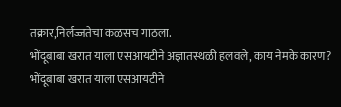तक्रार,निर्लज्जतेचा कळसच गाठला.
भोंदूबाबा खरात याला एसआयटीने अज्ञातस्थळी हलवले, काय नेमके कारण?
भोंदूबाबा खरात याला एसआयटीने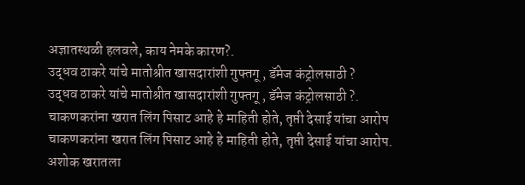अज्ञातस्थळी हलवले, काय नेमके कारण?.
उद्धव ठाकरे यांचे मातोश्रीत खासदारांशी गुफ्तगू , डॅमेज कंट्रोलसाठी ?
उद्धव ठाकरे यांचे मातोश्रीत खासदारांशी गुफ्तगू , डॅमेज कंट्रोलसाठी ?.
चाकणकरांना खरात लिंग पिसाट आहे हे माहिती होते, तृप्ती देसाई यांचा आरोप
चाकणकरांना खरात लिंग पिसाट आहे हे माहिती होते, तृप्ती देसाई यांचा आरोप.
अशोक खरातला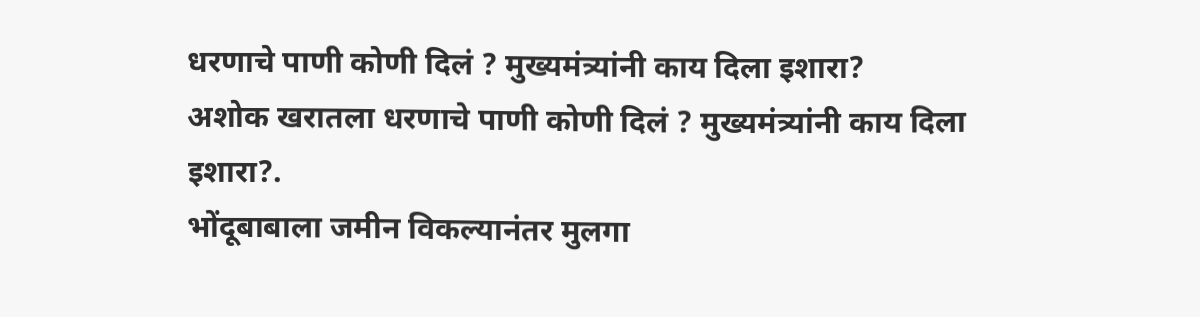धरणाचे पाणी कोणी दिलं ? मुख्यमंत्र्यांनी काय दिला इशारा?
अशोक खरातला धरणाचे पाणी कोणी दिलं ? मुख्यमंत्र्यांनी काय दिला इशारा?.
भोंदूबाबाला जमीन विकल्यानंतर मुलगा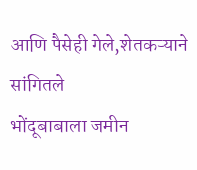आणि पैसेही गेले,शेतकऱ्याने सांगितले
भोंदूबाबाला जमीन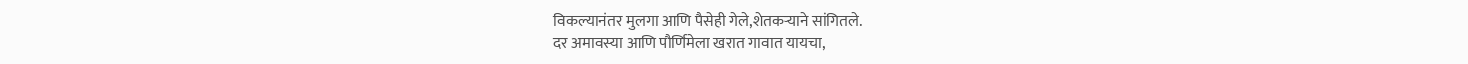विकल्यानंतर मुलगा आणि पैसेही गेले,शेतकऱ्याने सांगितले.
दर अमावस्या आणि पौर्णिमेला खरात गावात यायचा,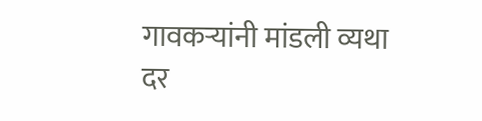गावकऱ्यांनी मांडली व्यथा
दर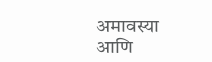अमावस्या आणि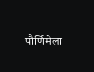पौर्णिमेला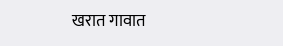खरात गावात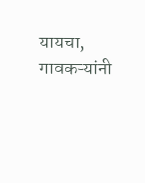यायचा, गावकऱ्यांनी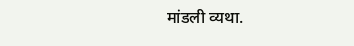मांडली व्यथा.